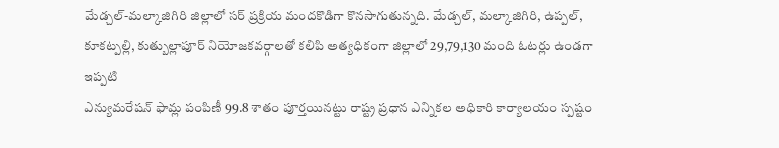మేడ్చల్-మల్కాజిగిరి జిల్లాలో సర్ ప్రక్రియ మందకొడిగా కొనసాగుతున్నది. మేడ్చల్, మల్కాజిగిరి, ఉప్పల్, కూకట్పల్లి, కుత్బుల్లాపూర్ నియోజకవర్గాలతో కలిపి అత్యధికంగా జిల్లాలో 29,79,130 మంది ఓటర్లు ఉండగా ఇప్పటి
ఎన్యుమరేషన్ ఫామ్ల పంపిణీ 99.8 శాతం పూర్తయినట్టు రాష్ట్ర ప్రధాన ఎన్నికల అధికారి కార్యాలయం స్పష్టం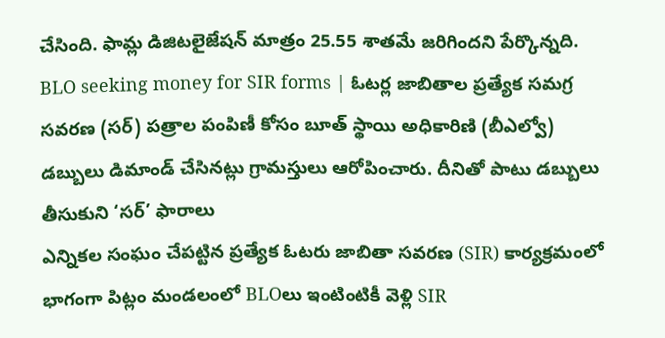చేసింది. ఫామ్ల డిజిటలైజేషన్ మాత్రం 25.55 శాతమే జరిగిందని పేర్కొన్నది.
BLO seeking money for SIR forms | ఓటర్ల జాబితాల ప్రత్యేక సమగ్ర సవరణ (సర్) పత్రాల పంపిణీ కోసం బూత్ స్థాయి అధికారిణి (బీఎల్వో) డబ్బులు డిమాండ్ చేసినట్లు గ్రామస్తులు ఆరోపించారు. దీనితో పాటు డబ్బులు తీసుకుని ‘సర్’ ఫారాలు
ఎన్నికల సంఘం చేపట్టిన ప్రత్యేక ఓటరు జాబితా సవరణ (SIR) కార్యక్రమంలో భాగంగా పిట్లం మండలంలో BLOలు ఇంటింటికీ వెళ్లి SIR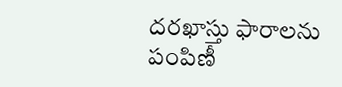దరఖాస్తు ఫారాలను పంపిణీ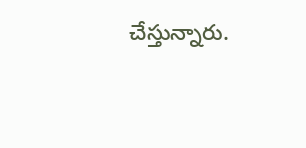చేస్తున్నారు.